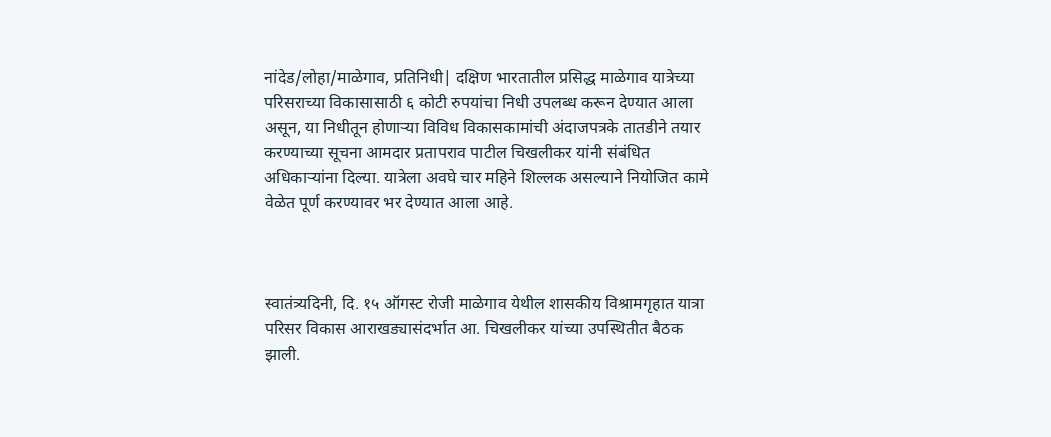नांदेड/लोहा/माळेगाव, प्रतिनिधी| दक्षिण भारतातील प्रसिद्ध माळेगाव यात्रेच्या परिसराच्या विकासासाठी ६ कोटी रुपयांचा निधी उपलब्ध करून देण्यात आला असून, या निधीतून होणाऱ्या विविध विकासकामांची अंदाजपत्रके तातडीने तयार करण्याच्या सूचना आमदार प्रतापराव पाटील चिखलीकर यांनी संबंधित अधिकाऱ्यांना दिल्या. यात्रेला अवघे चार महिने शिल्लक असल्याने नियोजित कामे वेळेत पूर्ण करण्यावर भर देण्यात आला आहे.



स्वातंत्र्यदिनी, दि. १५ ऑगस्ट रोजी माळेगाव येथील शासकीय विश्रामगृहात यात्रा परिसर विकास आराखड्यासंदर्भात आ. चिखलीकर यांच्या उपस्थितीत बैठक झाली.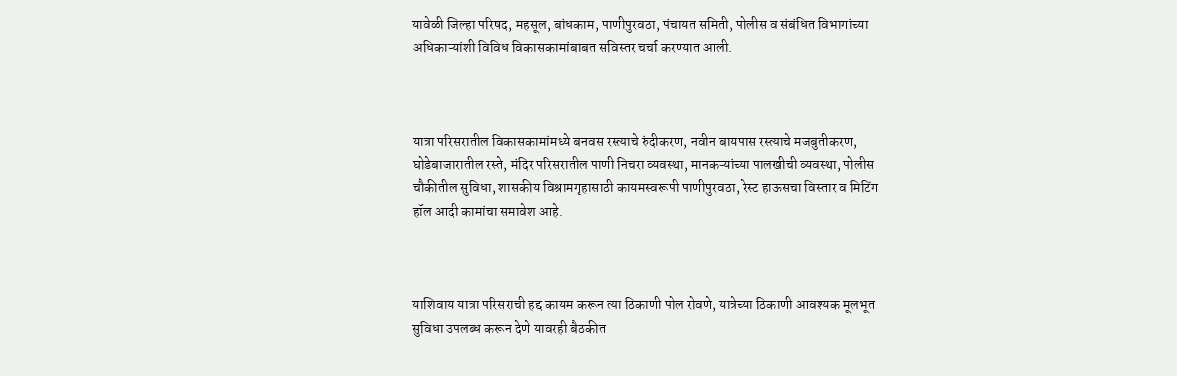यावेळी जिल्हा परिषद, महसूल, बांधकाम, पाणीपुरवठा, पंचायत समिती, पोलीस व संबंधित विभागांच्या अधिकाऱ्यांशी विविध विकासकामांबाबत सविस्तर चर्चा करण्यात आली.



यात्रा परिसरातील विकासकामांमध्ये बनवस रस्त्याचे रुंदीकरण, नवीन बायपास रस्त्याचे मजबुतीकरण, घोडेबाजारातील रस्ते, मंदिर परिसरातील पाणी निचरा व्यवस्था, मानकऱ्यांच्या पालखीची व्यवस्था, पोलीस चौकीतील सुविधा, शासकीय विश्रामगृहासाठी कायमस्वरूपी पाणीपुरवठा, रेस्ट हाऊसचा विस्तार व मिटिंग हॉल आदी कामांचा समावेश आहे.



याशिवाय यात्रा परिसराची हद्द कायम करून त्या ठिकाणी पोल रोवणे, यात्रेच्या ठिकाणी आवश्यक मूलभूत सुविधा उपलब्ध करून देणे यावरही बैठकीत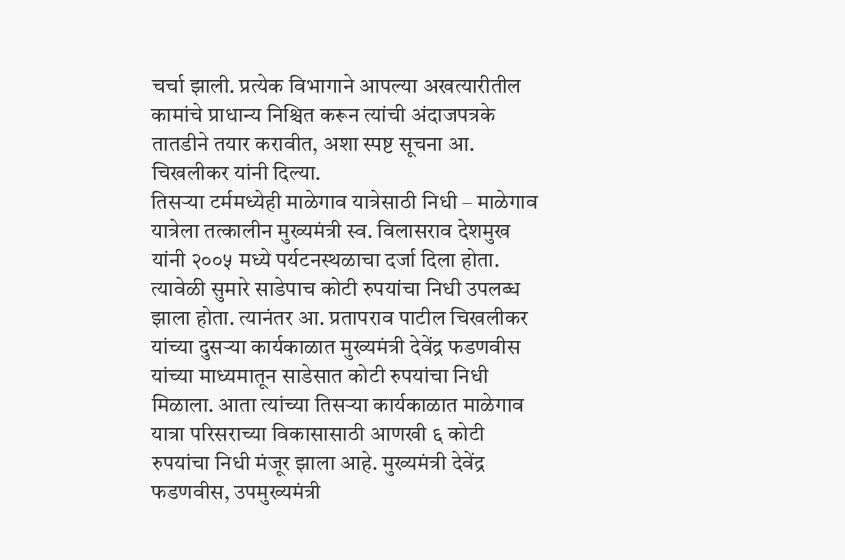चर्चा झाली. प्रत्येक विभागाने आपल्या अखत्यारीतील कामांचे प्राधान्य निश्चित करून त्यांची अंदाजपत्रके तातडीने तयार करावीत, अशा स्पष्ट सूचना आ. चिखलीकर यांनी दिल्या.
तिसऱ्या टर्ममध्येही माळेगाव यात्रेसाठी निधी – माळेगाव यात्रेला तत्कालीन मुख्यमंत्री स्व. विलासराव देशमुख यांनी २००५ मध्ये पर्यटनस्थळाचा दर्जा दिला होता. त्यावेळी सुमारे साडेपाच कोटी रुपयांचा निधी उपलब्ध झाला होता. त्यानंतर आ. प्रतापराव पाटील चिखलीकर यांच्या दुसऱ्या कार्यकाळात मुख्यमंत्री देवेंद्र फडणवीस यांच्या माध्यमातून साडेसात कोटी रुपयांचा निधी मिळाला. आता त्यांच्या तिसऱ्या कार्यकाळात माळेगाव यात्रा परिसराच्या विकासासाठी आणखी ६ कोटी रुपयांचा निधी मंजूर झाला आहे. मुख्यमंत्री देवेंद्र फडणवीस, उपमुख्यमंत्री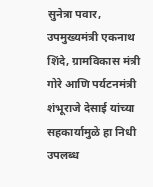सुनेत्रा पवार, उपमुख्यमंत्री एकनाथ शिंदे, ग्रामविकास मंत्री गोरे आणि पर्यटनमंत्री शंभूराजे देसाई यांच्या सहकार्यामुळे हा निधी उपलब्ध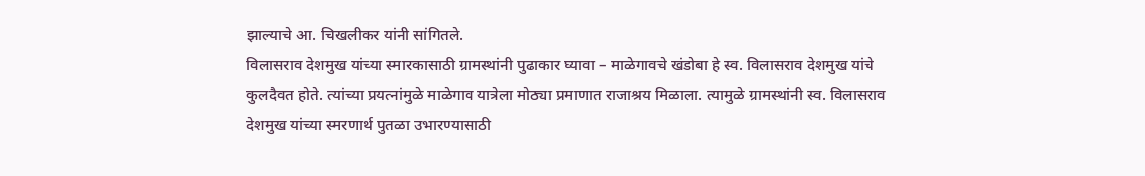झाल्याचे आ. चिखलीकर यांनी सांगितले.
विलासराव देशमुख यांच्या स्मारकासाठी ग्रामस्थांनी पुढाकार घ्यावा – माळेगावचे खंडोबा हे स्व. विलासराव देशमुख यांचे कुलदैवत होते. त्यांच्या प्रयत्नांमुळे माळेगाव यात्रेला मोठ्या प्रमाणात राजाश्रय मिळाला. त्यामुळे ग्रामस्थांनी स्व. विलासराव देशमुख यांच्या स्मरणार्थ पुतळा उभारण्यासाठी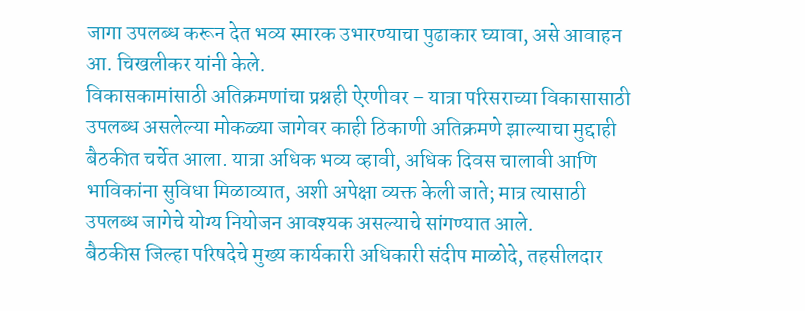जागा उपलब्ध करून देत भव्य स्मारक उभारण्याचा पुढाकार घ्यावा, असे आवाहन आ. चिखलीकर यांनी केले.
विकासकामांसाठी अतिक्रमणांचा प्रश्नही ऐरणीवर – यात्रा परिसराच्या विकासासाठी उपलब्ध असलेल्या मोकळ्या जागेवर काही ठिकाणी अतिक्रमणे झाल्याचा मुद्दाही बैठकीत चर्चेत आला. यात्रा अधिक भव्य व्हावी, अधिक दिवस चालावी आणि भाविकांना सुविधा मिळाव्यात, अशी अपेक्षा व्यक्त केली जाते; मात्र त्यासाठी उपलब्ध जागेचे योग्य नियोजन आवश्यक असल्याचे सांगण्यात आले.
बैठकीस जिल्हा परिषदेचे मुख्य कार्यकारी अधिकारी संदीप माळोदे, तहसीलदार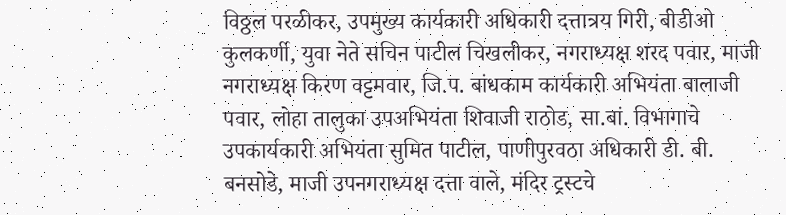विठ्ठल परळीकर, उपमुख्य कार्यकारी अधिकारी दत्तात्रय गिरी, बीडीओ कुलकर्णी, युवा नेते सचिन पाटील चिखलीकर, नगराध्यक्ष शरद पवार, माजी नगराध्यक्ष किरण वट्टमवार, जि.प. बांधकाम कार्यकारी अभियंता बालाजी पवार, लोहा तालुका उपअभियंता शिवाजी राठोड, सा.बां. विभागाचे उपकार्यकारी अभियंता सुमित पाटील, पाणीपुरवठा अधिकारी डी. बी. बनसोडे, माजी उपनगराध्यक्ष दत्ता वाले, मंदिर ट्रस्टचे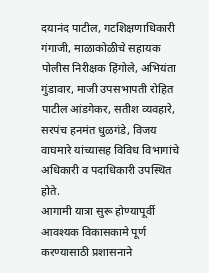दयानंद पाटील, गटशिक्षणाधिकारी गंगाजी, माळाकोळीचे सहायक पोलीस निरीक्षक हिंगोले, अभियंता गुंडावार, माजी उपसभापती रोहित पाटील आंडगेकर, सतीश व्यवहारे, सरपंच हनमंत धुळगंडे, विजय वाघमारे यांच्यासह विविध विभागांचे अधिकारी व पदाधिकारी उपस्थित होते.
आगामी यात्रा सुरू होण्यापूर्वी आवश्यक विकासकामे पूर्ण करण्यासाठी प्रशासनाने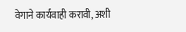वेगाने कार्यवाही करावी, अशी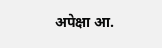अपेक्षा आ.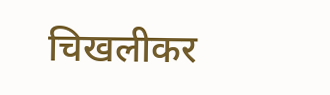चिखलीकर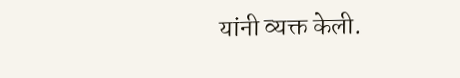यांनी व्यक्त केली.